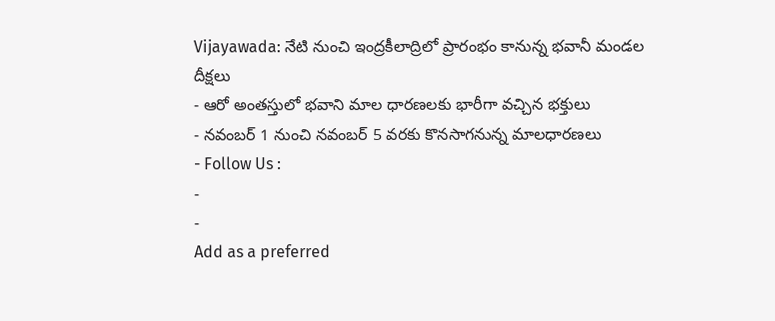Vijayawada: నేటి నుంచి ఇంద్రకీలాద్రిలో ప్రారంభం కానున్న భవానీ మండల దీక్షలు
- ఆరో అంతస్తులో భవాని మాల ధారణలకు భారీగా వచ్చిన భక్తులు
- నవంబర్ 1 నుంచి నవంబర్ 5 వరకు కొనసాగనున్న మాలధారణలు
- Follow Us :
-
-
Add as a preferred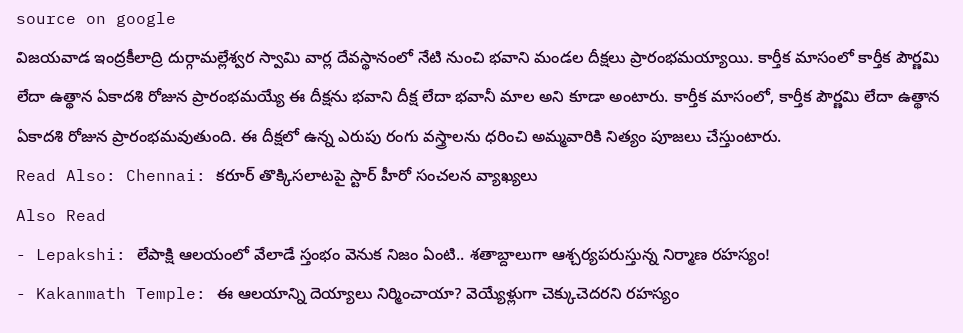source on google
విజయవాడ ఇంద్రకీలాద్రి దుర్గామల్లేశ్వర స్వామి వార్ల దేవస్థానంలో నేటి నుంచి భవాని మండల దీక్షలు ప్రారంభమయ్యాయి. కార్తీక మాసంలో కార్తీక పౌర్ణమి లేదా ఉత్థాన ఏకాదశి రోజున ప్రారంభమయ్యే ఈ దీక్షను భవాని దీక్ష లేదా భవానీ మాల అని కూడా అంటారు. కార్తీక మాసంలో, కార్తీక పౌర్ణమి లేదా ఉత్థాన ఏకాదశి రోజున ప్రారంభమవుతుంది. ఈ దీక్షలో ఉన్న ఎరుపు రంగు వస్త్రాలను ధరించి అమ్మవారికి నిత్యం పూజలు చేస్తుంటారు.
Read Also: Chennai: కరూర్ తొక్కిసలాటపై స్టార్ హీరో సంచలన వ్యాఖ్యలు
Also Read
- Lepakshi: లేపాక్షి ఆలయంలో వేలాడే స్తంభం వెనుక నిజం ఏంటి.. శతాబ్దాలుగా ఆశ్చర్యపరుస్తున్న నిర్మాణ రహస్యం!
- Kakanmath Temple: ఈ ఆలయాన్ని దెయ్యాలు నిర్మించాయా? వెయ్యేళ్లుగా చెక్కుచెదరని రహస్యం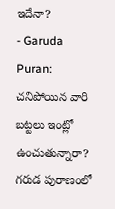ఇదేనా?
- Garuda Puran: చనిపోయిన వారి బట్టలు ఇంట్లో ఉంచుతున్నారా? గరుడ పురాణంలో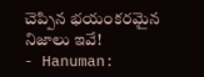చెప్పిన భయంకరమైన నిజాలు ఇవే!
- Hanuman: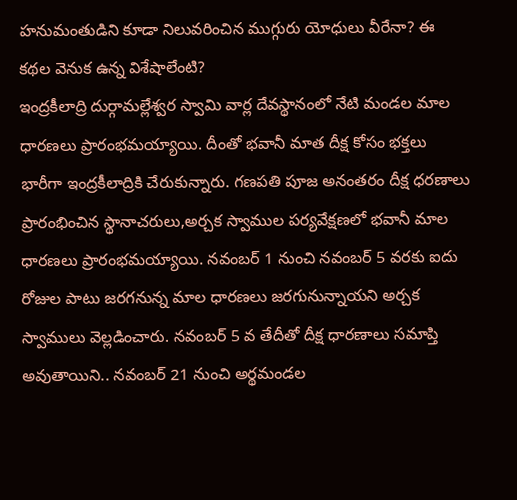హనుమంతుడిని కూడా నిలువరించిన ముగ్గురు యోధులు వీరేనా? ఈ కథల వెనుక ఉన్న విశేషాలేంటి?
ఇంద్రకీలాద్రి దుర్గామల్లేశ్వర స్వామి వార్ల దేవస్థానంలో నేటి మండల మాల ధారణలు ప్రారంభమయ్యాయి. దీంతో భవానీ మాత దీక్ష కోసం భక్తలు భారీగా ఇంద్రకీలాద్రికి చేరుకున్నారు. గణపతి పూజ అనంతరం దీక్ష ధరణాలు ప్రారంభించిన స్థానాచరులు,అర్చక స్వాముల పర్యవేక్షణలో భవానీ మాల ధారణలు ప్రారంభమయ్యాయి. నవంబర్ 1 నుంచి నవంబర్ 5 వరకు ఐదు రోజుల పాటు జరగనున్న మాల ధారణలు జరగునున్నాయని అర్చక స్వాములు వెల్లడించారు. నవంబర్ 5 వ తేదీతో దీక్ష ధారణాలు సమాప్తి అవుతాయిని.. నవంబర్ 21 నుంచి అర్థమండల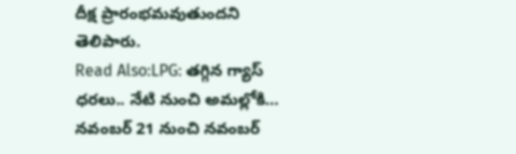దీక్ష ప్రారంభమవుతుందని తెలిపారు.
Read Also:LPG: తగ్గిన గ్యాస్ ధరలు.. నేటి నుంచి అమల్లోకి…
నవంబర్ 21 నుంచి నవంబర్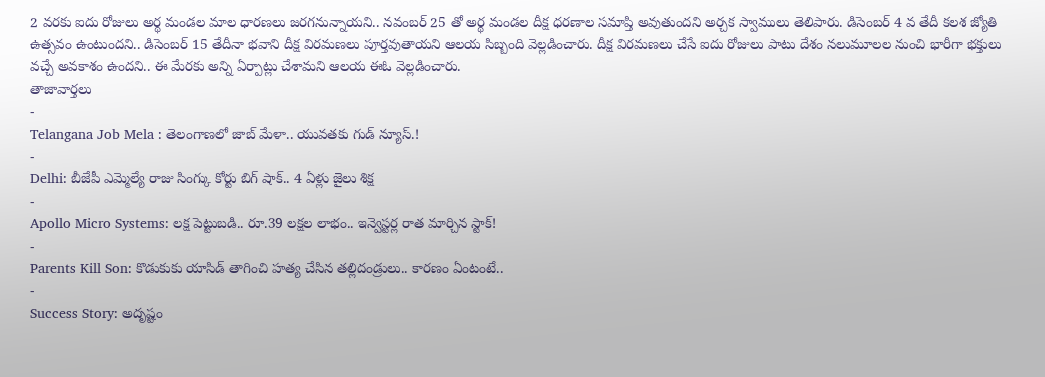2 వరకు ఐదు రోజులు అర్థ మండల మాల ధారణలు జరగనున్నాయని.. నవంబర్ 25 తో అర్థ మండల దీక్ష ధరణాల సమాప్తి అవుతుందని అర్చక స్వాములు తెలిపారు. డిసెంబర్ 4 వ తేదీ కలశ జ్యోతి ఉత్సవం ఉంటుందని.. డిసెంబర్ 15 తేదీనా భవాని దీక్ష విరమణలు పూర్తవుతాయని ఆలయ సిబ్బంది వెల్లడించారు. దీక్ష విరమణలు చేసే ఐదు రోజులు పాటు దేశం నలుమూలల నుంచి భారీగా భక్తులు వచ్చే అవకాశం ఉందని.. ఈ మేరకు అన్ని ఏర్పాట్లు చేశామని ఆలయ ఈఓ వెల్లడించారు.
తాజావార్తలు
-
Telangana Job Mela : తెలంగాణలో జాబ్ మేళా.. యువతకు గుడ్ న్యూస్.!
-
Delhi: బీజేపీ ఎమ్మెల్యే రాజు సింగ్కు కోర్టు బిగ్ షాక్.. 4 ఏళ్లు జైలు శిక్ష
-
Apollo Micro Systems: లక్ష పెట్టుబడి.. రూ.39 లక్షల లాభం.. ఇన్వెస్టర్ల రాత మార్చిన స్టాక్!
-
Parents Kill Son: కొడుకుకు యాసిడ్ తాగించి హత్య చేసిన తల్లిదండ్రులు.. కారణం ఏంటంటే..
-
Success Story: అదృష్టం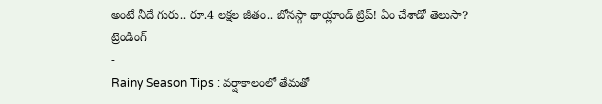అంటే నీదే గురు.. రూ.4 లక్షల జీతం.. బోనస్గా థాయ్లాండ్ ట్రిప్! ఏం చేశాడో తెలుసా?
ట్రెండింగ్
-
Rainy Season Tips : వర్షాకాలంలో తేమతో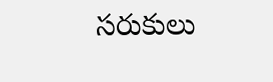సరుకులు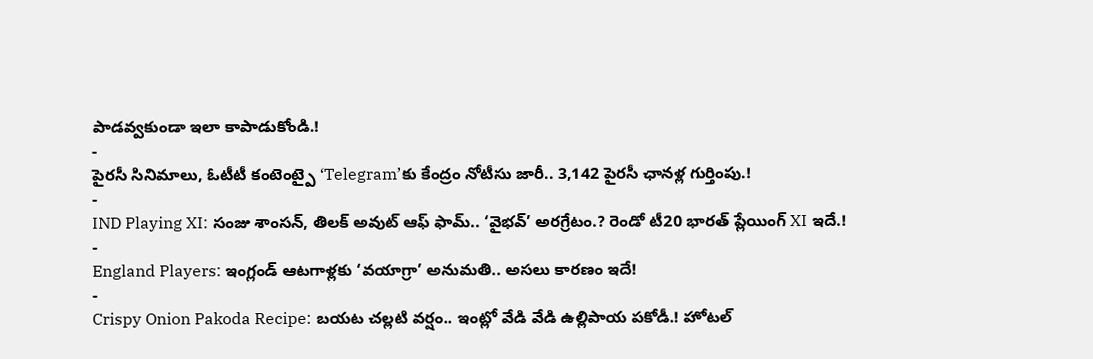పాడవ్వకుండా ఇలా కాపాడుకోండి.!
-
పైరసీ సినిమాలు, ఓటీటీ కంటెంట్పై ‘Telegram’కు కేంద్రం నోటీసు జారీ.. 3,142 పైరసీ ఛానళ్ల గుర్తింపు.!
-
IND Playing XI: సంజు శాంసన్, తిలక్ అవుట్ ఆఫ్ ఫామ్.. ‘వైభవ్’ అరగ్రేటం.? రెండో టీ20 భారత్ ప్లేయింగ్ XI ఇదే.!
-
England Players: ఇంగ్లండ్ ఆటగాళ్లకు ‘వయాగ్రా’ అనుమతి.. అసలు కారణం ఇదే!
-
Crispy Onion Pakoda Recipe: బయట చల్లటి వర్షం.. ఇంట్లో వేడి వేడి ఉల్లిపాయ పకోడీ.! హోటల్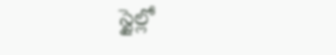స్టైల్లో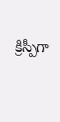క్రిస్పీగా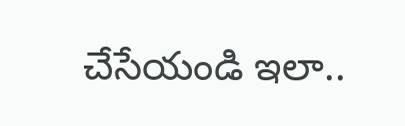చేసేయండి ఇలా..